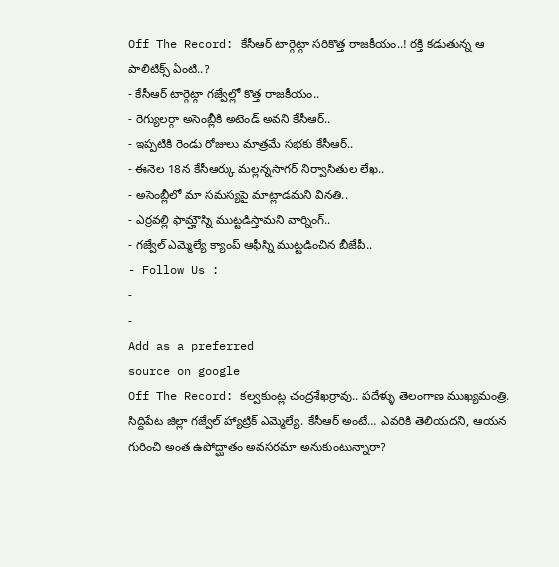Off The Record: కేసీఆర్ టార్గెట్గా సరికొత్త రాజకీయం..! రక్తి కడుతున్న ఆ పాలిటిక్స్ ఏంటి..?
- కేసీఆర్ టార్గెట్గా గజ్వేల్లో కొత్త రాజకీయం..
- రెగ్యులర్గా అసెంబ్లీకి అటెండ్ అవని కేసీఆర్..
- ఇప్పటికి రెండు రోజులు మాత్రమే సభకు కేసీఆర్..
- ఈనెల 18న కేసీఆర్కు మల్లన్నసాగర్ నిర్వాసితుల లేఖ..
- అసెంబ్లీలో మా సమస్యపై మాట్లాడమని వినతి..
- ఎర్రవల్లి ఫామ్హౌస్ని ముట్టడిస్తామని వార్నింగ్..
- గజ్వేల్ ఎమ్మెల్యే క్యాంప్ ఆఫీస్ని ముట్టడించిన బీజేపీ..
- Follow Us :
-
-
Add as a preferred
source on google
Off The Record: కల్వకుంట్ల చంద్రశేఖర్రావు.. పదేళ్ళు తెలంగాణ ముఖ్యమంత్రి. సిద్దిపేట జిల్లా గజ్వేల్ హ్యాట్రిక్ ఎమ్మెల్యే. కేసీఆర్ అంటే… ఎవరికి తెలియదని, ఆయన గురించి అంత ఉపోద్ఘాతం అవసరమా అనుకుంటున్నారా?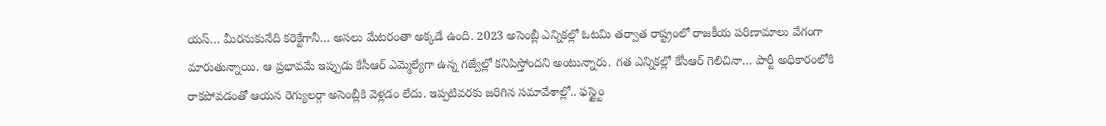యస్… మీరనుకునేది కరెక్టేగానీ… అసలు మేటరంతా అక్కడే ఉంది. 2023 అసెంబ్లీ ఎన్నికల్లో ఓటమి తర్వాత రాష్ట్రంలో రాజకీయ పరిణామాలు వేగంగా మారుతున్నాయి. ఆ ప్రభావమే ఇప్పుడు కేసీఆర్ ఎమ్మెల్యేగా ఉన్న గజ్వేల్లో కనిపిస్తోందని అంటున్నారు. గత ఎన్నికల్లో కేసీఆర్ గెలిచినా… పార్టీ అధికారంలోకి రాకపోవడంతో ఆయన రెగ్యులర్గా అసెంబ్లీకి వెళ్లడం లేదు. ఇప్పటివరకు జరిగిన సమావేశాల్లో.. ఫస్ట్టైం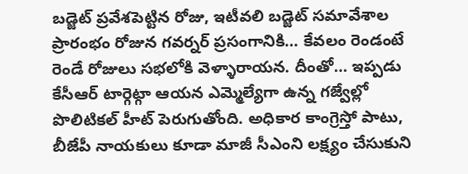బడ్జెట్ ప్రవేశపెట్టిన రోజు, ఇటీవలి బడ్జెట్ సమావేశాల ప్రారంభం రోజున గవర్నర్ ప్రసంగానికి… కేవలం రెండంటే రెండే రోజులు సభలోకి వెళ్ళారాయన. దీంతో… ఇప్పడు కేసీఆర్ టార్గెట్గా ఆయన ఎమ్మెల్యేగా ఉన్న గజ్వేల్లో పొలిటికల్ హీట్ పెరుగుతోంది. అధికార కాంగ్రెస్తో పాటు, బీజేపీ నాయకులు కూడా మాజీ సీఎంని లక్ష్యం చేసుకుని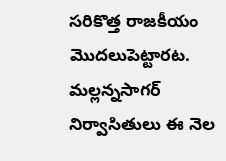సరికొత్త రాజకీయం మొదలుపెట్టారట.
మల్లన్నసాగర్ నిర్వాసితులు ఈ నెల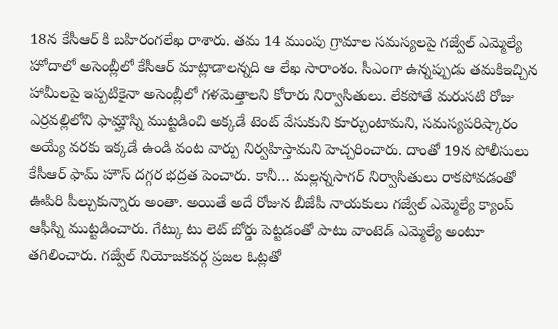18న కేసీఆర్ కి బహిరంగలేఖ రాశారు. తమ 14 ముంపు గ్రామాల సమస్యలపై గజ్వేల్ ఎమ్మెల్యే హోదాలో అసెంబ్లీలో కేసీఆర్ మాట్లాడాలన్నది ఆ లేఖ సారాంశం. సీఎంగా ఉన్నప్పుడు తమకిఇచ్చిన హామీలపై ఇప్పటికైనా అసెంబ్లీలో గళమెత్తాలని కోరారు నిర్వాసితులు. లేకపోతే మరుసటి రోజు ఎర్రవల్లిలోని ఫామ్హౌస్ని ముట్టడించి అక్కడే టెంట్ వేసుకుని కూర్చుంటామని, సమస్యపరిష్కారం అయ్యే వరకు ఇక్కడే ఉండి వంట వార్పు నిర్వహిస్తామని హెచ్చరించారు. దాంతో 19న పోలీసులు కేసీఆర్ ఫామ్ హౌస్ దగ్గర భద్రత పెంచారు. కానీ… మల్లన్నసాగర్ నిర్వాసితులు రాకపోవడంతో ఊపిరి పీల్చుకున్నారు అంతా. అయితే అదే రోజున బీజేపీ నాయకులు గజ్వేల్ ఎమ్మెల్యే క్యాంప్ ఆఫీస్ని ముట్టడించారు. గేట్కు టు లెట్ బోర్డు పెట్టడంతో పాటు వాంటెడ్ ఎమ్మెల్యే అంటూ తగిలించారు. గజ్వేల్ నియోజకవర్గ ప్రజల ఓట్లతో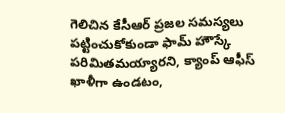గెలిచిన కేసీఆర్ ప్రజల సమస్యలు పట్టించుకోకుండా ఫామ్ హౌస్కే పరిమితమయ్యారని, క్యాంప్ ఆఫీస్ ఖాళీగా ఉండటం,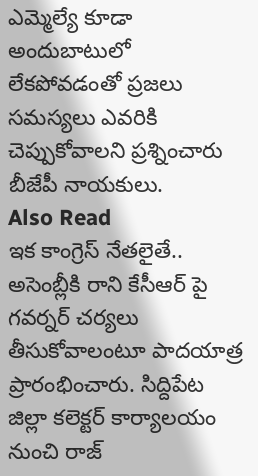ఎమ్మెల్యే కూడా అందుబాటులో లేకపోవడంతో ప్రజలు సమస్యలు ఎవరికి చెప్పుకోవాలని ప్రశ్నించారు బీజేపీ నాయకులు.
Also Read
ఇక కాంగ్రెస్ నేతలైతే.. అసెంబ్లీకి రాని కేసీఆర్ పై గవర్నర్ చర్యలు తీసుకోవాలంటూ పాదయాత్ర ప్రారంభించారు. సిద్దిపేట జిల్లా కలెక్టర్ కార్యాలయం నుంచి రాజ్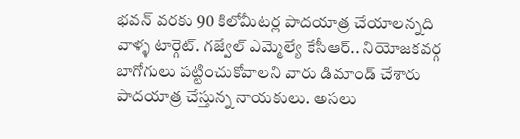భవన్ వరకు 90 కిలోమీటర్ల పాదయాత్ర చేయాలన్నది వాళ్ళ టార్గెట్. గజ్వేల్ ఎమ్మెల్యే కేసీఆర్.. నియోజకవర్గ బాగోగులు పట్టించుకోవాలని వారు డిమాండ్ చేశారు పాదయాత్ర చేస్తున్న నాయకులు. అసలు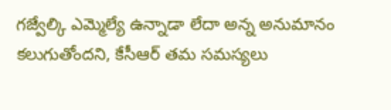గజ్వేల్కి ఎమ్మెల్యే ఉన్నాడా లేదా అన్న అనుమానం కలుగుతోందని, కేసీఆర్ తమ సమస్యలు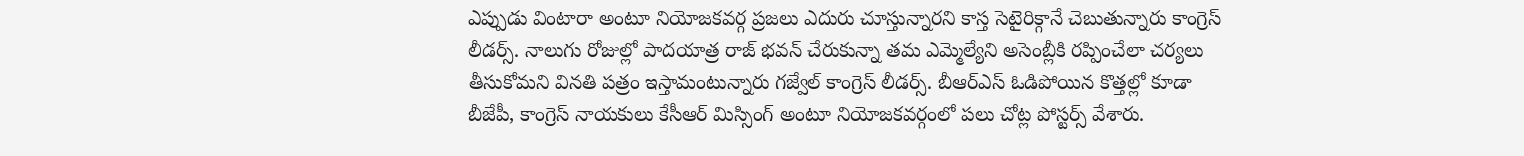ఎప్పుడు వింటారా అంటూ నియోజకవర్గ ప్రజలు ఎదురు చూస్తున్నారని కాస్త సెటైరిక్గానే చెబుతున్నారు కాంగ్రెస్ లీడర్స్. నాలుగు రోజుల్లో పాదయాత్ర రాజ్ భవన్ చేరుకున్నా తమ ఎమ్మెల్యేని అసెంబ్లీకి రప్పించేలా చర్యలు తీసుకోమని వినతి పత్రం ఇస్తామంటున్నారు గజ్వేల్ కాంగ్రెస్ లీడర్స్. బీఆర్ఎస్ ఓడిపోయిన కొత్తల్లో కూడా బీజేపీ, కాంగ్రెస్ నాయకులు కేసీఆర్ మిస్సింగ్ అంటూ నియోజకవర్గంలో పలు చోట్ల పోస్టర్స్ వేశారు.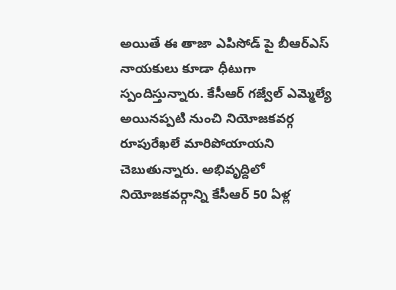అయితే ఈ తాజా ఎపిసోడ్ పై బీఆర్ఎస్ నాయకులు కూడా ధీటుగా స్పందిస్తున్నారు. కేసీఆర్ గజ్వేల్ ఎమ్మెల్యే అయినప్పటి నుంచి నియోజకవర్గ రూపురేఖలే మారిపోయాయని చెబుతున్నారు. అభివృద్దిలో నియోజకవర్గాన్ని కేసీఆర్ 50 ఏళ్ల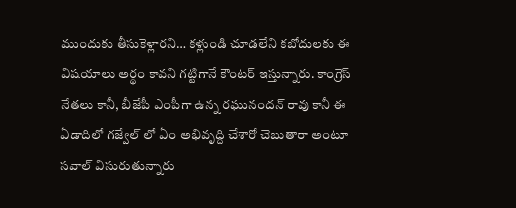ముందుకు తీసుకెళ్లారని… కళ్లుండి చూడలేని కబోదులకు ఈ విషయాలు అర్థం కావని గట్టిగానే కౌంటర్ ఇస్తున్నారు. కాంగ్రెస్ నేతలు కానీ, బీజేపీ ఎంపీగా ఉన్న రఘునందన్ రావు కానీ ఈ ఏడాదిలో గజ్వేల్ లో ఏం అభివృద్ది చేశారో చెబుతారా అంటూ సవాల్ విసురుతున్నారు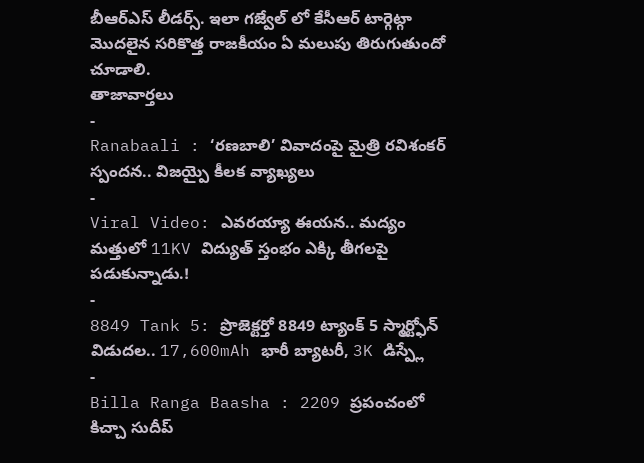బీఆర్ఎస్ లీడర్స్. ఇలా గజ్వేల్ లో కేసీఆర్ టార్గెట్గా మొదలైన సరికొత్త రాజకీయం ఏ మలుపు తిరుగుతుందో చూడాలి.
తాజావార్తలు
-
Ranabaali : ‘రణబాలి’ వివాదంపై మైత్రి రవిశంకర్ స్పందన.. విజయ్పై కీలక వ్యాఖ్యలు
-
Viral Video: ఎవరయ్యా ఈయన.. మద్యం మత్తులో 11KV విద్యుత్ స్తంభం ఎక్కి తీగలపై పడుకున్నాడు.!
-
8849 Tank 5: ప్రొజెక్టర్తో 8849 ట్యాంక్ 5 స్మార్ట్ఫోన్ విడుదల.. 17,600mAh భారీ బ్యాటరీ, 3K డిస్ప్లే
-
Billa Ranga Baasha : 2209 ప్రపంచంలో కిచ్చా సుదీప్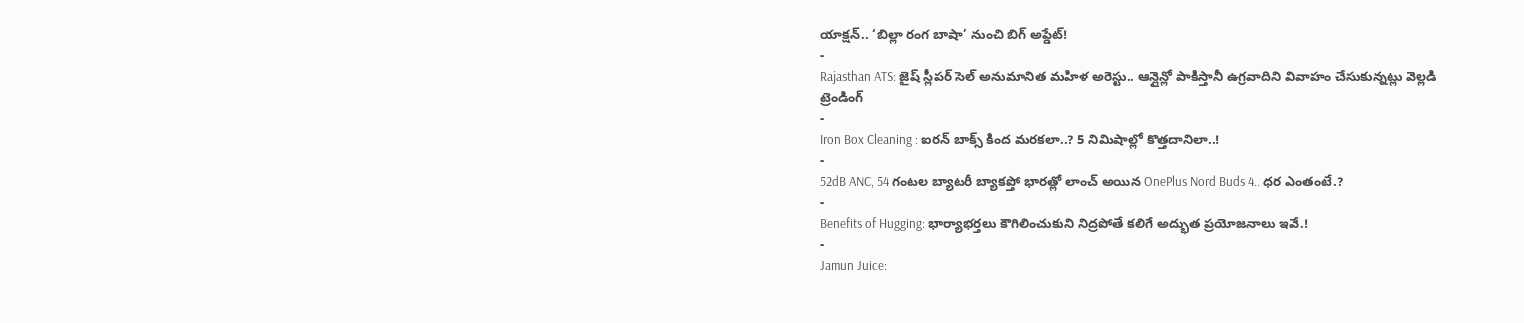యాక్షన్.. ‘బిల్లా రంగ బాషా’ నుంచి బిగ్ అప్డేట్!
-
Rajasthan ATS: జైష్ స్లీపర్ సెల్ అనుమానిత మహిళ అరెస్టు.. ఆన్లైన్లో పాకిస్తానీ ఉగ్రవాదిని వివాహం చేసుకున్నట్లు వెల్లడి
ట్రెండింగ్
-
Iron Box Cleaning : ఐరన్ బాక్స్ కింద మరకలా..? 5 నిమిషాల్లో కొత్తదానిలా..!
-
52dB ANC, 54 గంటల బ్యాటరీ బ్యాకప్తో భారత్లో లాంచ్ అయిన OnePlus Nord Buds 4.. ధర ఎంతంటే.?
-
Benefits of Hugging: భార్యాభర్తలు కౌగిలించుకుని నిద్రపోతే కలిగే అద్భుత ప్రయోజనాలు ఇవే.!
-
Jamun Juice: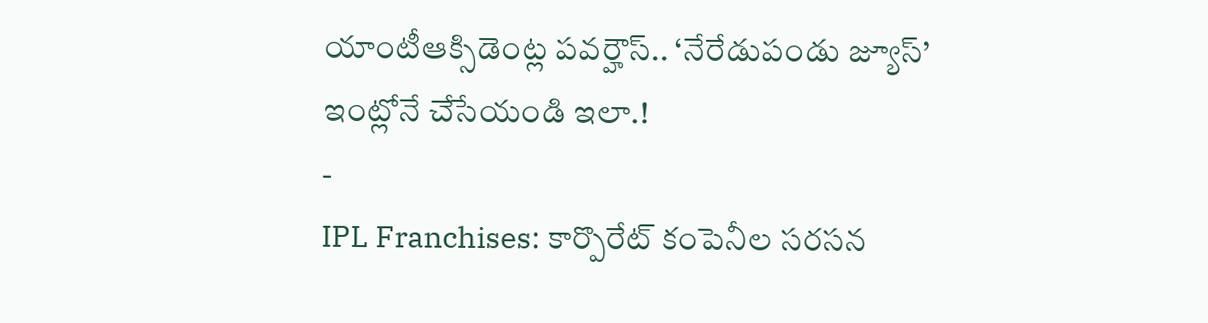యాంటీఆక్సిడెంట్ల పవర్హౌస్.. ‘నేరేడుపండు జ్యూస్’ ఇంట్లోనే చేసేయండి ఇలా.!
-
IPL Franchises: కార్పొరేట్ కంపెనీల సరసన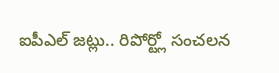ఐపీఎల్ జట్లు.. రిపోర్ట్లో సంచలన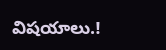విషయాలు.!